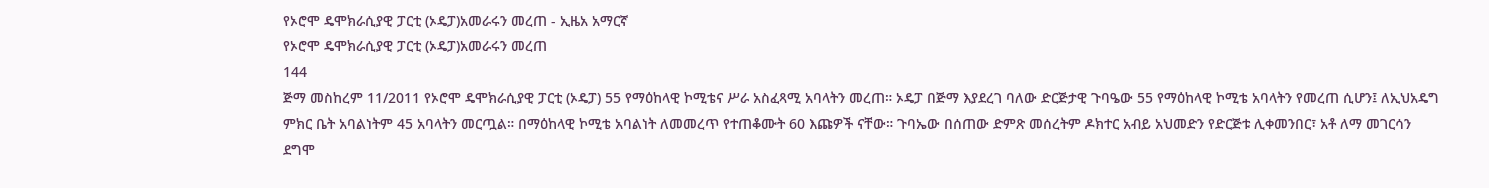የኦሮሞ ዴሞክራሲያዊ ፓርቲ (ኦዴፓ)አመራሩን መረጠ - ኢዜአ አማርኛ
የኦሮሞ ዴሞክራሲያዊ ፓርቲ (ኦዴፓ)አመራሩን መረጠ
144
ጅማ መስከረም 11/2011 የኦሮሞ ዴሞክራሲያዊ ፓርቲ (ኦዴፓ) 55 የማዕከላዊ ኮሚቴና ሥራ አስፈጻሚ አባላትን መረጠ። ኦዴፓ በጅማ እያደረገ ባለው ድርጅታዊ ጉባዔው 55 የማዕከላዊ ኮሚቴ አባላትን የመረጠ ሲሆን፤ ለኢህአዴግ ምክር ቤት አባልነትም 45 አባላትን መርጧል። በማዕከላዊ ኮሚቴ አባልነት ለመመረጥ የተጠቆሙት 60 እጩዎች ናቸው። ጉባኤው በሰጠው ድምጽ መሰረትም ዶክተር አብይ አህመድን የድርጅቱ ሊቀመንበር፣ አቶ ለማ መገርሳን ደግሞ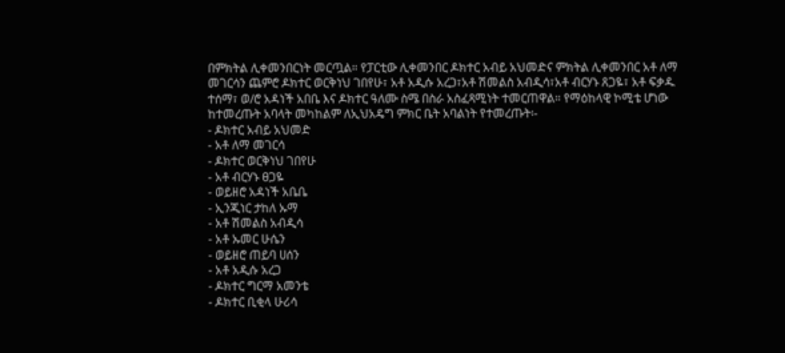በምክትል ሊቀመንበርነት መርጧል። የፓርቲው ሊቀመንበር ዶክተር አብይ አህመድና ምክትል ሊቀመንበር አቶ ለማ መገርሳን ጨምሮ ዶክተር ወርቅነህ ገበየሁ፣ አቶ አዲሱ አረጋ፣አቶ ሽመልስ አብዲሳ፣አቶ ብርሃኑ ጸጋዬ፣ አቶ ፍቃዱ ተሰማ፣ ወ/ሮ አዳነች አበቤ እና ዶክተር ዓለሙ ስሜ በስራ አስፈጻሚነት ተመርጠዋል። የማዕከላዊ ኮሚቴ ሆነው ከተመረጡት አባላት መካከልም ለኢህአዴግ ምክር ቤት አባልነት የተመረጡት፡-
- ዶክተር አብይ አህመድ
- አቶ ለማ መገርሳ
- ዶክተር ወርቅነህ ገበየሁ
- አቶ ብርሃኑ ፀጋዬ
- ወይዘሮ አዳነች አቤቤ
- ኢንጂነር ታከለ ኡማ
- አቶ ሽመልስ አብዲሳ
- አቶ ኡመር ሁሴን
- ወይዘሮ ጠይባ ሀሰን
- አቶ አዲሱ አረጋ
- ዶክተር ግርማ አመንቴ
- ዶክተር ቢቂላ ሁሪሳ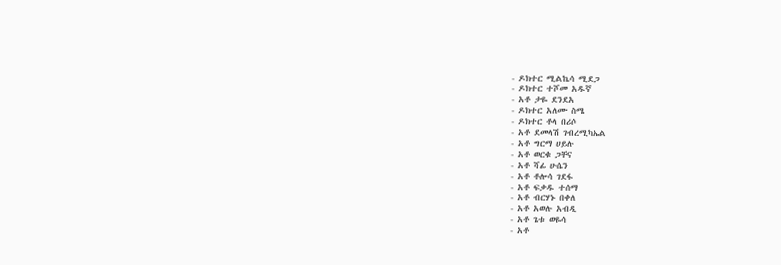- ዶክተር ሚልኬሳ ሚደጋ
- ዶክተር ተሾመ አዱኛ
- አቶ ታዬ ደንደአ
- ዶክተር አለሙ ስሜ
- ዶክተር ቶላ በሪሶ
- አቶ ደመላሽ ገብረሚካኤል
- አቶ ግርማ ሀይሉ
- አቶ ወርቁ ጋቸና
- አቶ ሻፊ ሁሴን
- አቶ ቶሎሳ ገደፋ
- አቶ ፍቃዱ ተሰማ
- አቶ ብርሃኑ በቀለ
- አቶ አወሉ አብዲ
- አቶ ጌቱ ወዬሳ
- አቶ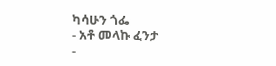ካሳሁን ጎፌ
- አቶ መላኩ ፈንታ
-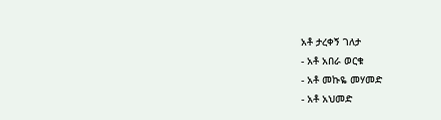አቶ ታረቀኝ ገለታ
- አቶ አበራ ወርቁ
- አቶ መኩዬ መሃመድ
- አቶ አህመድ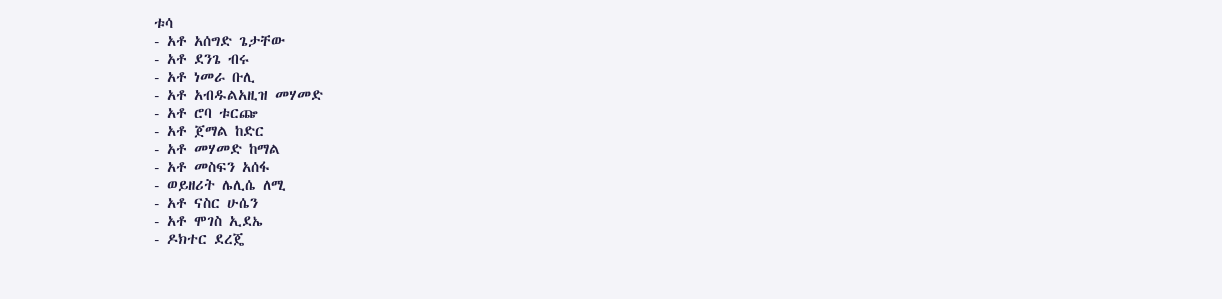ቱሳ
- አቶ አሰግድ ጌታቸው
- አቶ ደንጌ ብሩ
- አቶ ነመራ ቡሊ
- አቶ አብዱልአዚዝ መሃመድ
- አቶ ሮባ ቱርጬ
- አቶ ጀማል ከድር
- አቶ መሃመድ ከማል
- አቶ መስፍን አሰፋ
- ወይዘሪት ሌሊሴ ለሚ
- አቶ ናስር ሁሴን
- አቶ ሞገስ ኢደኤ
- ዶክተር ደረጄ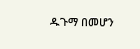ዱጉማ በመሆን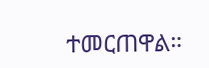ተመርጠዋል።